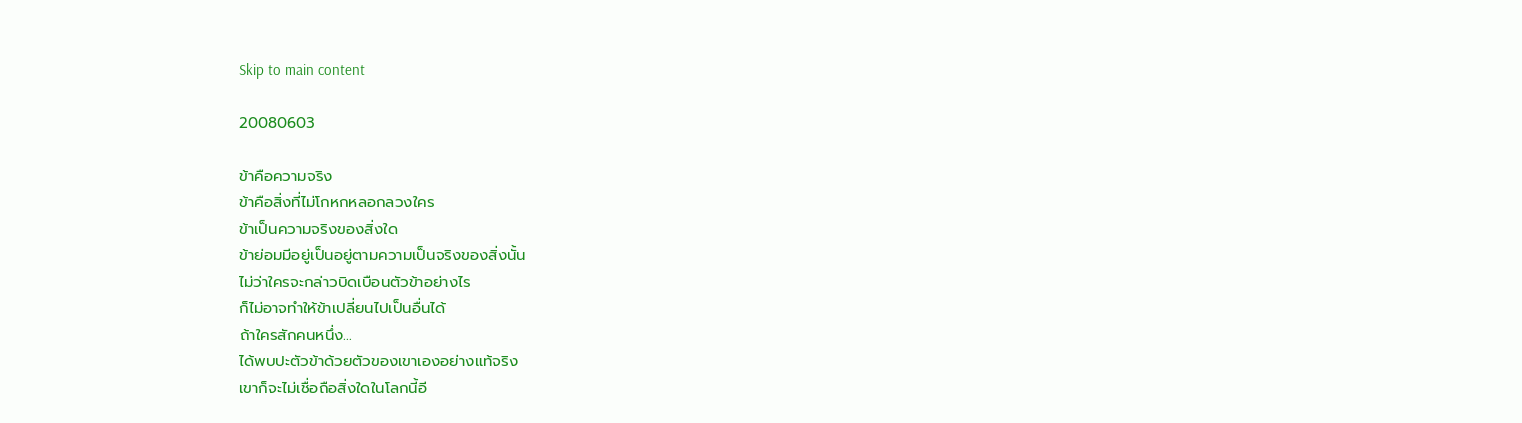Skip to main content

20080603

ข้าคือความจริง
ข้าคือสิ่งที่ไม่โกหกหลอกลวงใคร
ข้าเป็นความจริงของสิ่งใด
ข้าย่อมมีอยู่เป็นอยู่ตามความเป็นจริงของสิ่งนั้น
ไม่ว่าใครจะกล่าวบิดเบือนตัวข้าอย่างไร
ก็ไม่อาจทำให้ข้าเปลี่ยนไปเป็นอื่นได้
ถ้าใครสักคนหนึ่ง...
ได้พบปะตัวข้าด้วยตัวของเขาเองอย่างแท้จริง
เขาก็จะไม่เชื่อถือสิ่งใดในโลกนี้อี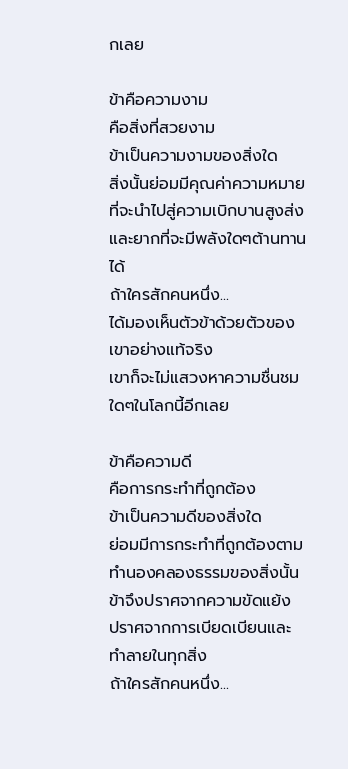กเลย

ข้าคือความงาม
คือสิ่งที่สวยงาม
ข้าเป็นความงามของสิ่งใด
สิ่งนั้นย่อมมีคุณค่าความหมายที่จะนำไปสู่ความเบิกบานสูงส่ง
และยากที่จะมีพลังใดๆต้านทานได้
ถ้าใครสักคนหนึ่ง...
ได้มองเห็นตัวข้าด้วยตัวของเขาอย่างแท้จริง
เขาก็จะไม่แสวงหาความชื่นชมใดๆในโลกนี้อีกเลย

ข้าคือความดี
คือการกระทำที่ถูกต้อง
ข้าเป็นความดีของสิ่งใด
ย่อมมีการกระทำที่ถูกต้องตามทำนองคลองธรรมของสิ่งนั้น
ข้าจึงปราศจากความขัดแย้ง
ปราศจากการเบียดเบียนและทำลายในทุกสิ่ง
ถ้าใครสักคนหนึ่ง...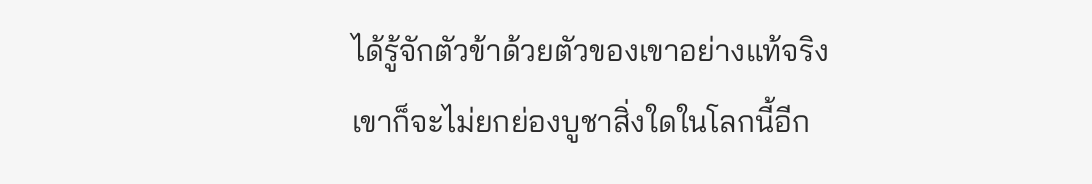ได้รู้จักตัวข้าด้วยตัวของเขาอย่างแท้จริง
เขาก็จะไม่ยกย่องบูชาสิ่งใดในโลกนี้อีก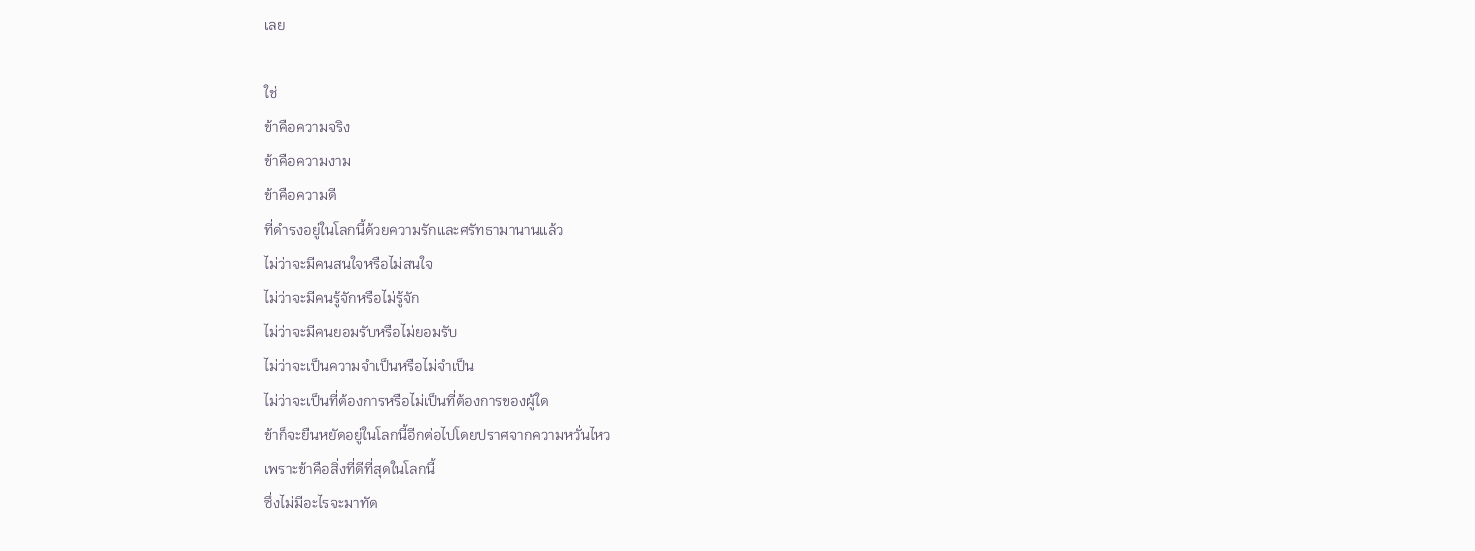เลย

ใช่
ข้าคือความจริง
ข้าคือความงาม
ข้าคือความดี
ที่ดำรงอยู่ในโลกนี้ด้วยความรักและศรัทธามานานแล้ว
ไม่ว่าจะมีคนสนใจหรือไม่สนใจ
ไม่ว่าจะมีคนรู้จักหรือไม่รู้จัก
ไม่ว่าจะมีคนยอมรับหรือไม่ยอมรับ
ไม่ว่าจะเป็นความจำเป็นหรือไม่จำเป็น
ไม่ว่าจะเป็นที่ต้องการหรือไม่เป็นที่ต้องการของผู้ใด
ข้าก็จะยืนหยัดอยู่ในโลกนี้อีกต่อไปโดยปราศจากความหวั่นไหว
เพราะข้าคือสิ่งที่ดีที่สุดในโลกนี้
ซึ่งไม่มีอะไรจะมาทัด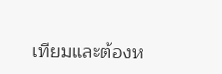เทียมและต้องห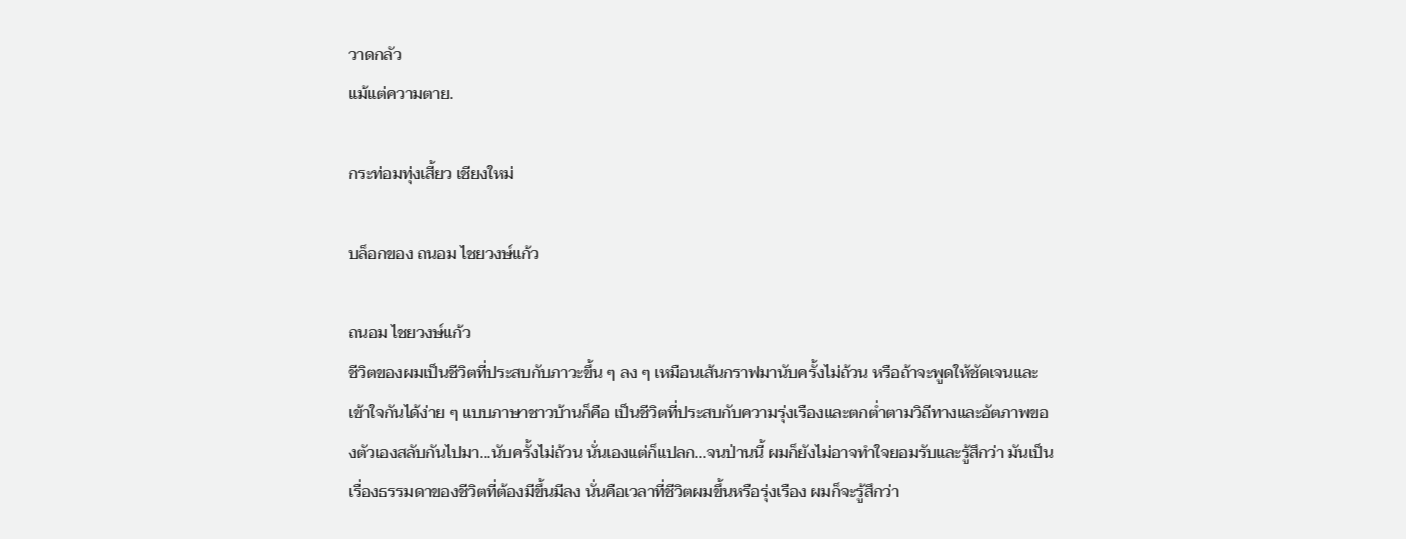วาดกลัว
แม้แต่ความตาย.

กระท่อมทุ่งเสี้ยว เชียงใหม่

บล็อกของ ถนอม ไชยวงษ์แก้ว

ถนอม ไชยวงษ์แก้ว
ชีวิตของผมเป็นชีวิตที่ประสบกับภาวะขึ้น ๆ ลง ๆ เหมือนเส้นกราฟมานับครั้งไม่ถ้วน หรือถ้าจะพูดให้ชัดเจนและเข้าใจกันได้ง่าย ๆ แบบภาษาชาวบ้านก็คือ เป็นชีวิตที่ประสบกับความรุ่งเรืองและตกต่ำตามวิถีทางและอัตภาพของตัวเองสลับกันไปมา...นับครั้งไม่ถ้วน นั่นเองแต่ก็แปลก...จนป่านนี้ ผมก็ยังไม่อาจทำใจยอมรับและรู้สึกว่า มันเป็นเรื่องธรรมดาของชีวิตที่ต้องมีขึ้นมีลง นั่นคือเวลาที่ชีวิตผมขึ้นหรือรุ่งเรือง ผมก็จะรู้สึกว่า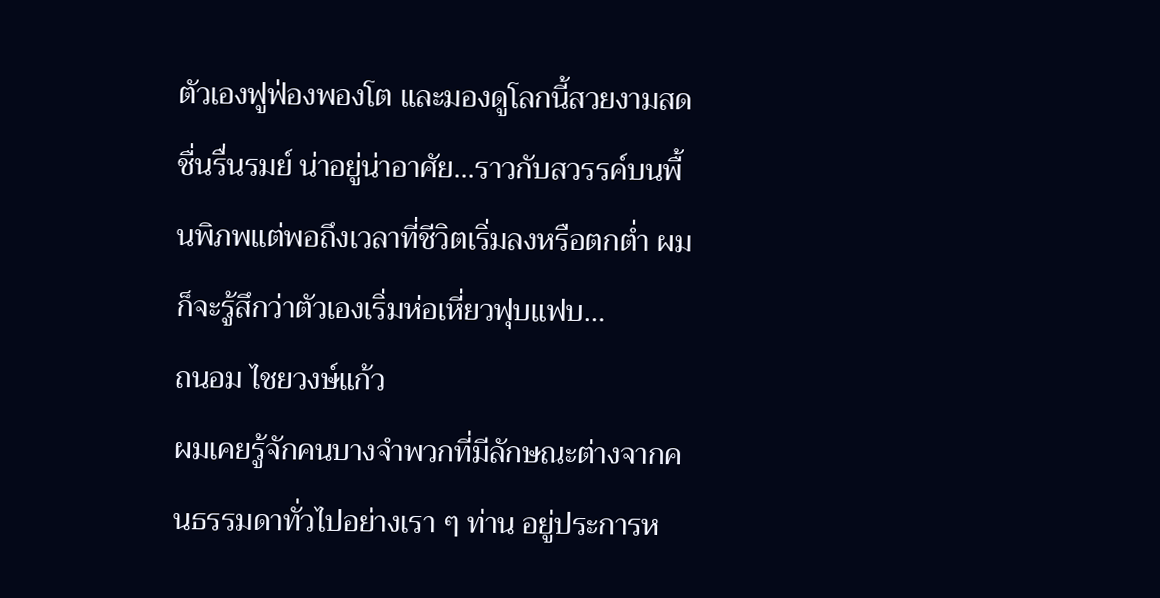ตัวเองฟูฟ่องพองโต และมองดูโลกนี้สวยงามสดชื่นรื่นรมย์ น่าอยู่น่าอาศัย...ราวกับสวรรค์บนพื้นพิภพแต่พอถึงเวลาที่ชีวิตเริ่มลงหรือตกต่ำ ผมก็จะรู้สึกว่าตัวเองเริ่มห่อเหี่ยวฟุบแฟบ…
ถนอม ไชยวงษ์แก้ว
ผมเคยรู้จักคนบางจำพวกที่มีลักษณะต่างจากคนธรรมดาทั่วไปอย่างเรา ๆ ท่าน อยู่ประการห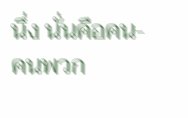นึ่ง นั่นคือคน-คนพวก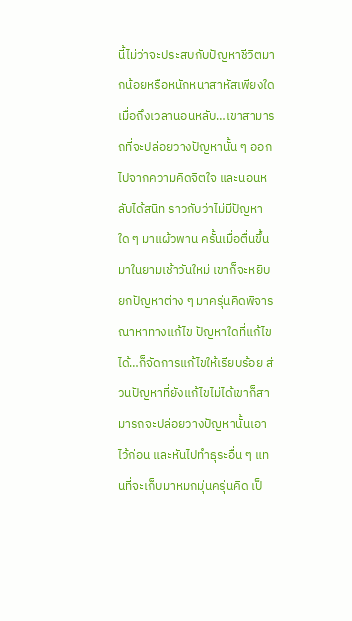นี้ไม่ว่าจะประสบกับปัญหาชีวิตมากน้อยหรือหนักหนาสาหัสเพียงใด เมื่อถึงเวลานอนหลับ…เขาสามารถที่จะปล่อยวางปัญหานั้น ๆ ออกไปจากความคิดจิตใจ และนอนหลับได้สนิท ราวกับว่าไม่มีปัญหาใด ๆ มาแผ้วพาน ครั้นเมื่อตื่นขึ้นมาในยามเช้าวันใหม่ เขาก็จะหยิบยกปัญหาต่าง ๆ มาครุ่นคิดพิจารณาหาทางแก้ไข ปัญหาใดที่แก้ไขได้…ก็จัดการแก้ไขให้เรียบร้อย ส่วนปัญหาที่ยังแก้ไขไม่ได้เขาก็สามารถจะปล่อยวางปัญหานั้นเอาไว้ก่อน และหันไปทำธุระอื่น ๆ แทนที่จะเก็บมาหมกมุ่นครุ่นคิด เป็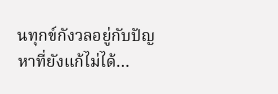นทุกข์กังวลอยู่กับปัญหาที่ยังแก้ไม่ได้…